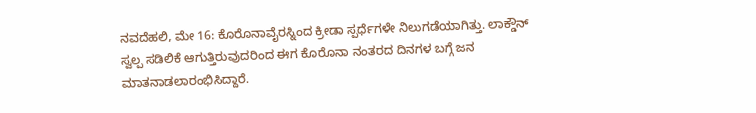ನವದೆಹಲಿ, ಮೇ 16: ಕೊರೊನಾವೈರಸ್ನಿಂದ ಕ್ರೀಡಾ ಸ್ಪರ್ಧೆಗಳೇ ನಿಲುಗಡೆಯಾಗಿತ್ತು. ಲಾಕ್ಡೌನ್ ಸ್ವಲ್ಪ ಸಡಿಲಿಕೆ ಆಗುತ್ತಿರುವುದರಿಂದ ಈಗ ಕೊರೊನಾ ನಂತರದ ದಿನಗಳ ಬಗ್ಗೆ ಜನ ಮಾತನಾಡಲಾರಂಭಿಸಿದ್ದಾರೆ.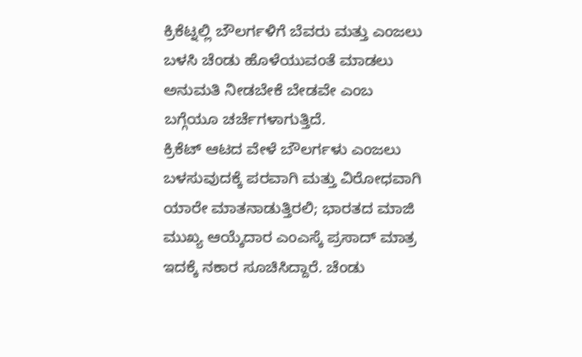ಕ್ರಿಕೆಟ್ನಲ್ಲಿ ಬೌಲರ್ಗಳಿಗೆ ಬೆವರು ಮತ್ತು ಎಂಜಲು ಬಳಸಿ ಚೆಂಡು ಹೊಳೆಯುವಂತೆ ಮಾಡಲು ಅನುಮತಿ ನೀಡಬೇಕೆ ಬೇಡವೇ ಎಂಬ ಬಗ್ಗೆಯೂ ಚರ್ಚೆಗಳಾಗುತ್ತಿದೆ.
ಕ್ರಿಕೆಟ್ ಆಟದ ವೇಳೆ ಬೌಲರ್ಗಳು ಎಂಜಲು ಬಳಸುವುದಕ್ಕೆ ಪರವಾಗಿ ಮತ್ತು ವಿರೋಧವಾಗಿ ಯಾರೇ ಮಾತನಾಡುತ್ತಿರಲಿ; ಭಾರತದ ಮಾಜಿ ಮುಖ್ಯ ಆಯ್ಕೆದಾರ ಎಂಎಸ್ಕೆ ಪ್ರಸಾದ್ ಮಾತ್ರ ಇದಕ್ಕೆ ನಕಾರ ಸೂಚಿಸಿದ್ದಾರೆ. ಚೆಂಡು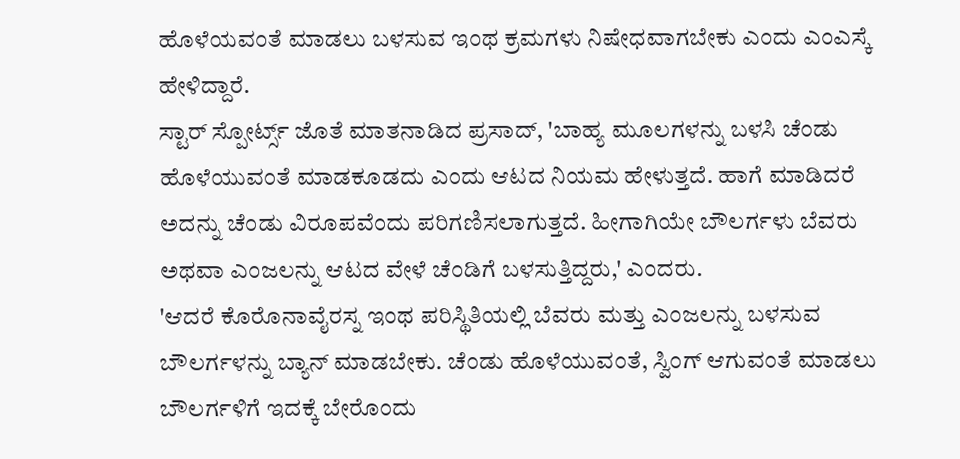ಹೊಳೆಯವಂತೆ ಮಾಡಲು ಬಳಸುವ ಇಂಥ ಕ್ರಮಗಳು ನಿಷೇಧವಾಗಬೇಕು ಎಂದು ಎಂಎಸ್ಕೆ ಹೇಳಿದ್ದಾರೆ.
ಸ್ಟಾರ್ ಸ್ಪೋರ್ಟ್ಸ್ ಜೊತೆ ಮಾತನಾಡಿದ ಪ್ರಸಾದ್, 'ಬಾಹ್ಯ ಮೂಲಗಳನ್ನು ಬಳಸಿ ಚೆಂಡು ಹೊಳೆಯುವಂತೆ ಮಾಡಕೂಡದು ಎಂದು ಆಟದ ನಿಯಮ ಹೇಳುತ್ತದೆ. ಹಾಗೆ ಮಾಡಿದರೆ ಅದನ್ನು ಚೆಂಡು ವಿರೂಪವೆಂದು ಪರಿಗಣಿಸಲಾಗುತ್ತದೆ. ಹೀಗಾಗಿಯೇ ಬೌಲರ್ಗಳು ಬೆವರು ಅಥವಾ ಎಂಜಲನ್ನು ಆಟದ ವೇಳೆ ಚೆಂಡಿಗೆ ಬಳಸುತ್ತಿದ್ದರು,' ಎಂದರು.
'ಆದರೆ ಕೊರೊನಾವೈರಸ್ನ ಇಂಥ ಪರಿಸ್ಥಿತಿಯಲ್ಲಿ ಬೆವರು ಮತ್ತು ಎಂಜಲನ್ನು ಬಳಸುವ ಬೌಲರ್ಗಳನ್ನು ಬ್ಯಾನ್ ಮಾಡಬೇಕು. ಚೆಂಡು ಹೊಳೆಯುವಂತೆ, ಸ್ವಿಂಗ್ ಆಗುವಂತೆ ಮಾಡಲು ಬೌಲರ್ಗಳಿಗೆ ಇದಕ್ಕೆ ಬೇರೊಂದು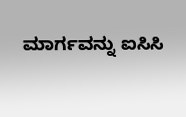ಮಾರ್ಗವನ್ನು ಐಸಿಸಿ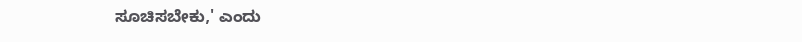ಸೂಚಿಸಬೇಕು,' ಎಂದು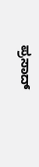ಪ್ರಸಾದ್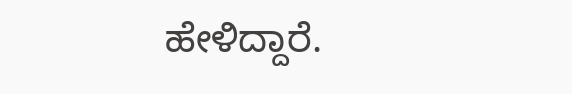ಹೇಳಿದ್ದಾರೆ.